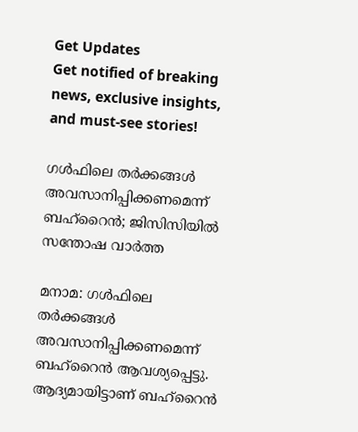Get Updates
Get notified of breaking news, exclusive insights, and must-see stories!

ഗള്‍ഫിലെ തര്‍ക്കങ്ങള്‍ അവസാനിപ്പിക്കണമെന്ന് ബഹ്‌റൈന്‍; ജിസിസിയില്‍ സന്തോഷ വാര്‍ത്ത

മനാമ: ഗള്‍ഫിലെ തര്‍ക്കങ്ങള്‍ അവസാനിപ്പിക്കണമെന്ന് ബഹ്‌റൈന്‍ ആവശ്യപ്പെട്ടു. ആദ്യമായിട്ടാണ് ബഹ്‌റൈന്‍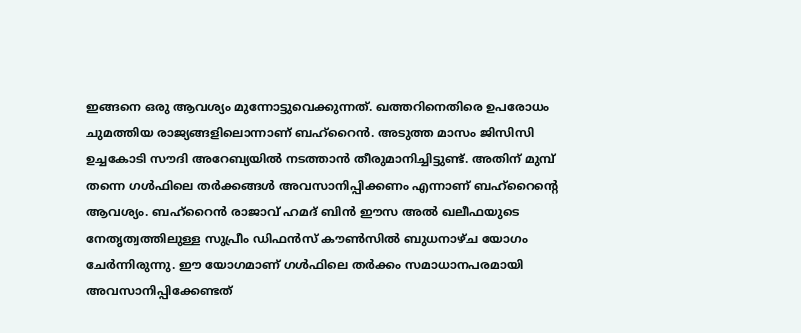ഇങ്ങനെ ഒരു ആവശ്യം മുന്നോട്ടുവെക്കുന്നത്. ഖത്തറിനെതിരെ ഉപരോധം ചുമത്തിയ രാജ്യങ്ങളിലൊന്നാണ് ബഹ്‌റൈന്‍. അടുത്ത മാസം ജിസിസി ഉച്ചകോടി സൗദി അറേബ്യയില്‍ നടത്താന്‍ തീരുമാനിച്ചിട്ടുണ്ട്. അതിന് മുമ്പ് തന്നെ ഗള്‍ഫിലെ തര്‍ക്കങ്ങള്‍ അവസാനിപ്പിക്കണം എന്നാണ് ബഹ്‌റൈന്റെ ആവശ്യം. ബഹ്‌റൈന്‍ രാജാവ് ഹമദ് ബിന്‍ ഈസ അല്‍ ഖലീഫയുടെ നേതൃത്വത്തിലുള്ള സുപ്രീം ഡിഫന്‍സ് കൗണ്‍സില്‍ ബുധനാഴ്ച യോഗം ചേര്‍ന്നിരുന്നു. ഈ യോഗമാണ് ഗള്‍ഫിലെ തര്‍ക്കം സമാധാനപരമായി അവസാനിപ്പിക്കേണ്ടത്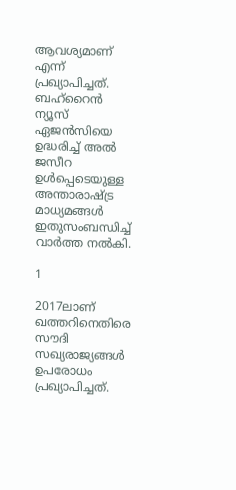ആവശ്യമാണ് എന്ന് പ്രഖ്യാപിച്ചത്. ബഹ്‌റൈന്‍ ന്യൂസ് ഏജന്‍സിയെ ഉദ്ധരിച്ച് അല്‍ ജസീറ ഉള്‍പ്പെടെയുള്ള അന്താരാഷ്ട്ര മാധ്യമങ്ങള്‍ ഇതുസംബന്ധിച്ച് വാര്‍ത്ത നല്‍കി.

1

2017ലാണ് ഖത്തറിനെതിരെ സൗദി സഖ്യരാജ്യങ്ങള്‍ ഉപരോധം പ്രഖ്യാപിച്ചത്.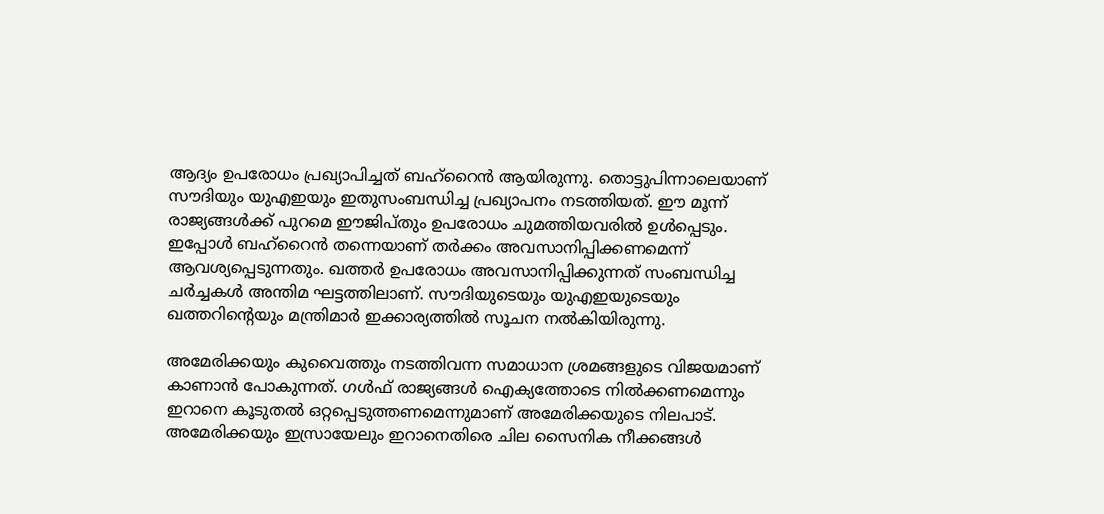ആദ്യം ഉപരോധം പ്രഖ്യാപിച്ചത് ബഹ്‌റൈന്‍ ആയിരുന്നു. തൊട്ടുപിന്നാലെയാണ് സൗദിയും യുഎഇയും ഇതുസംബന്ധിച്ച പ്രഖ്യാപനം നടത്തിയത്. ഈ മൂന്ന് രാജ്യങ്ങള്‍ക്ക് പുറമെ ഈജിപ്തും ഉപരോധം ചുമത്തിയവരില്‍ ഉള്‍പ്പെടും. ഇപ്പോള്‍ ബഹ്‌റൈന്‍ തന്നെയാണ് തര്‍ക്കം അവസാനിപ്പിക്കണമെന്ന് ആവശ്യപ്പെടുന്നതും. ഖത്തര്‍ ഉപരോധം അവസാനിപ്പിക്കുന്നത് സംബന്ധിച്ച ചര്‍ച്ചകള്‍ അന്തിമ ഘട്ടത്തിലാണ്. സൗദിയുടെയും യുഎഇയുടെയും ഖത്തറിന്റെയും മന്ത്രിമാര്‍ ഇക്കാര്യത്തില്‍ സൂചന നല്‍കിയിരുന്നു.

അമേരിക്കയും കുവൈത്തും നടത്തിവന്ന സമാധാന ശ്രമങ്ങളുടെ വിജയമാണ് കാണാന്‍ പോകുന്നത്. ഗള്‍ഫ് രാജ്യങ്ങള്‍ ഐക്യത്തോടെ നില്‍ക്കണമെന്നും ഇറാനെ കൂടുതല്‍ ഒറ്റപ്പെടുത്തണമെന്നുമാണ് അമേരിക്കയുടെ നിലപാട്. അമേരിക്കയും ഇസ്രായേലും ഇറാനെതിരെ ചില സൈനിക നീക്കങ്ങള്‍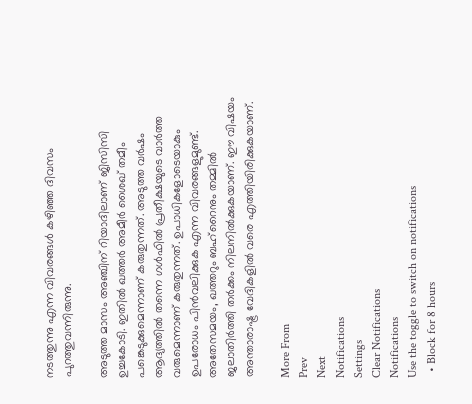നടത്തുന്നു എന്ന വിവരങ്ങള്‍ കഴിഞ്ഞ ദിവസം പുറത്തുവന്നിരുന്നു.

അടുത്ത മാസം അഞ്ചിന് റിയാദിലാണ് ജിസിസി ഉച്ചകോടി. ഇതില്‍ ഖത്തര്‍ അമീര്‍ ശൈഖ് തമീം പങ്കെടുക്കുമെന്നാണ് കരുതുന്നത്. അടുത്ത വര്‍ഷം ആദ്യത്തില്‍ തന്നെ ഗള്‍ഫില്‍ പ്രതീക്ഷയുടെ വാര്‍ത്ത വരുമെന്നാണ് കരുതുന്നത്. ഉപാധികളോടെയാകും ഉപരോധം പിന്‍വലിക്കുക എന്ന വിവരങ്ങളുമുണ്ട്. അതേസമയം, ഖത്തറും ബഹ്‌റൈനും തമ്മില്‍ ജലാതിര്‍ത്തി തര്‍ക്കം നിലനില്‍ക്കുകയാണ്. ഈ വിഷയം അന്താരാഷ്ട്ര വേദികളില്‍ വരെ എത്തിയിരിക്കുകയാണ്.

More From
Prev
Next
Notifications
Settings
Clear Notifications
Notifications
Use the toggle to switch on notifications
  • Block for 8 hours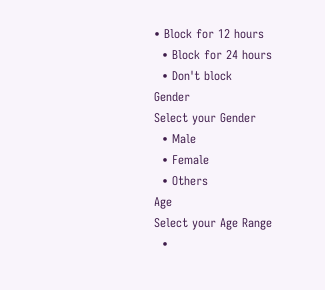• Block for 12 hours
  • Block for 24 hours
  • Don't block
Gender
Select your Gender
  • Male
  • Female
  • Others
Age
Select your Age Range
  •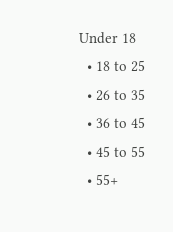Under 18
  • 18 to 25
  • 26 to 35
  • 36 to 45
  • 45 to 55
  • 55+